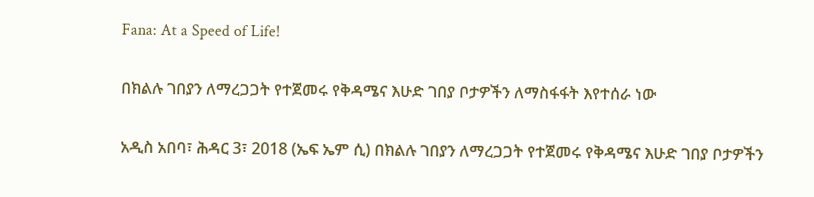Fana: At a Speed of Life!

በክልሉ ገበያን ለማረጋጋት የተጀመሩ የቅዳሜና እሁድ ገበያ ቦታዎችን ለማስፋፋት እየተሰራ ነው

አዲስ አበባ፣ ሕዳር 3፣ 2018 (ኤፍ ኤም ሲ) በክልሉ ገበያን ለማረጋጋት የተጀመሩ የቅዳሜና እሁድ ገበያ ቦታዎችን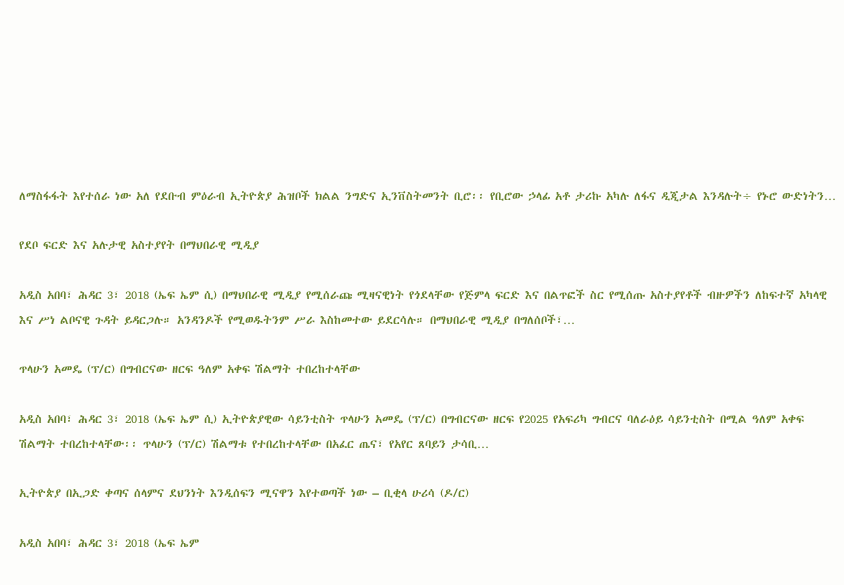ለማስፋፋት እየተሰራ ነው አለ የደቡብ ምዕራብ ኢትዮጵያ ሕዝቦች ክልል ንግድና ኢንቨስትመንት ቢሮ፡፡ የቢሮው ኃላፊ አቶ ታሪኩ አካሉ ለፋና ዲጂታል እንዳሉት÷ የኑሮ ውድነትን…

የደቦ ፍርድ እና አሉታዊ አስተያየት በማህበራዊ ሚዲያ

አዲስ አበባ፣ ሕዳር 3፣ 2018 (ኤፍ ኤም ሲ) በማህበራዊ ሚዲያ የሚሰራጩ ሚዛናዊነት የጎደላቸው የጅምላ ፍርድ እና በልጥፎች ስር የሚሰጡ አስተያየቶች ብዙዎችን ለከፍተኛ አካላዊ እና ሥነ ልቦናዊ ጉዳት ይዳርጋሉ። አንዳንዶች የሚወዱትንም ሥራ እስከመተው ይደርሳሉ። በማህበራዊ ሚዲያ በግለሰቦች፣…

ጥላሁን አመዴ (ፕ/ር) በግብርናው ዘርፍ ዓለም አቀፍ ሽልማት ተበረከተላቸው

አዲስ አበባ፣ ሕዳር 3፣ 2018 (ኤፍ ኤም ሲ) ኢትዮጵያዊው ሳይንቲስት ጥላሁን አመዴ (ፕ/ር) በግብርናው ዘርፍ የ2025 የአፍሪካ ግብርና ባለራዕይ ሳይንቲስት በሚል ዓለም አቀፍ ሽልማት ተበረከተላቸው፡፡ ጥላሁን (ፕ/ር) ሽልማቱ የተበረከተላቸው በአፈር ጤና፣ የአየር ጸባይን ታሳቢ…

ኢትዮጵያ በኢጋድ ቀጣና ሰላምና ደህንነት እንዲሰፍን ሚናዋን እየተወጣች ነው – ቢቂላ ሁሪሳ (ዶ/ር)

አዲስ አበባ፣ ሕዳር 3፣ 2018 (ኤፍ ኤም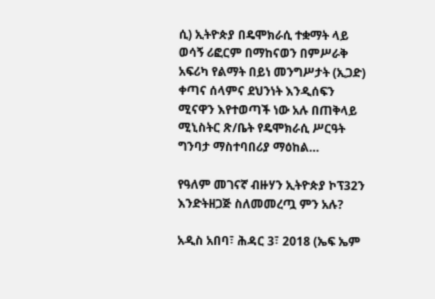ሲ) ኢትዮጵያ በዴሞክራሲ ተቋማት ላይ ወሳኝ ሪፎርም በማከናወን በምሥራቅ አፍሪካ የልማት በይነ መንግሥታት (ኢጋድ) ቀጣና ሰላምና ደህንነት እንዲሰፍን ሚናዋን እየተወጣች ነው አሉ በጠቅላይ ሚኒስትር ጽ/ቤት የዴሞክራሲ ሥርዓት ግንባታ ማስተባበሪያ ማዕከል…

የዓለም መገናኛ ብዙሃን ኢትዮጵያ ኮፕ32ን እንድትዘጋጅ ስለመመረጧ ምን አሉ?

አዲስ አበባ፣ ሕዳር 3፣ 2018 (ኤፍ ኤም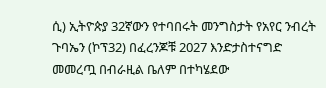ሲ) ኢትዮጵያ 32ኛውን የተባበሩት መንግስታት የአየር ንብረት ጉባኤን (ኮፕ32) በፈረንጆቹ 2027 እንድታስተናግድ መመረጧ በብራዚል ቤለም በተካሄደው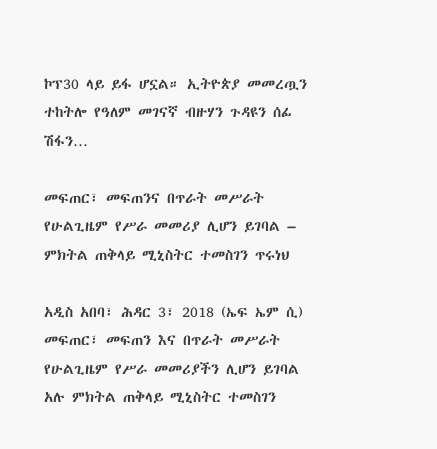ኮፕ30 ላይ ይፋ ሆኗል። ኢትዮጵያ መመረጧን ተከትሎ የዓለም መገናኛ ብዙሃን ጉዳዩን ሰፊ ሽፋን…

መፍጠር፣ መፍጠንና በጥራት መሥራት የሁልጊዜም የሥራ መመሪያ ሊሆን ይገባል – ምክትል ጠቅላይ ሚኒስትር ተመስገን ጥሩነህ

አዲስ አበባ፣ ሕዳር 3፣ 2018 (ኤፍ ኤም ሲ) መፍጠር፣ መፍጠን እና በጥራት መሥራት የሁልጊዜም የሥራ መመሪያችን ሊሆን ይገባል አሉ ምክትል ጠቅላይ ሚኒስትር ተመስገን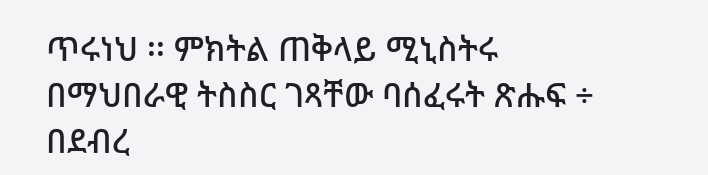ጥሩነህ ፡፡ ምክትል ጠቅላይ ሚኒስትሩ በማህበራዊ ትስስር ገጻቸው ባሰፈሩት ጽሑፍ ÷ በደብረ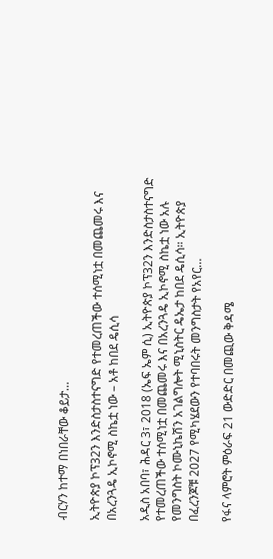ብርሃን ከተማ በነበራቸው ቆይታ…

ኢትዮጵያ ኮፕ32ን እንድስታስተናግድ የተመረጠችው ተሰሚነቷ በመጨመሩ እና በአረንጓዴ ኢኮኖሚ ስኬቷ ነው – አቶ ከበደ ዴሲሳ

አዲስ አበባ፣ ሕዳር 3፣ 2018 (ኤፍ ኤም ሲ) ኢትዮጵያ ኮፕ32ን እንድስታስተናግድ የተመረጠችው ተሰሚነቷ በመጨመሩ እና በአረንጓዴ ኢኮኖሚ ስኬቷ ነው አሉ የመንግስት ኮሙኒኬሽን አገልግሎት ሚኒስትር ዴኤታ ከበደ ዴሲሳ። ኢትዮጵያ በፈረንጆቹ 2027 የሚካሄደውን የተባበሩት መንግስታት የአየር…

የፋና ላምሮት ምዕራፍ 21 ውድድር በመጪው ቅዳሜ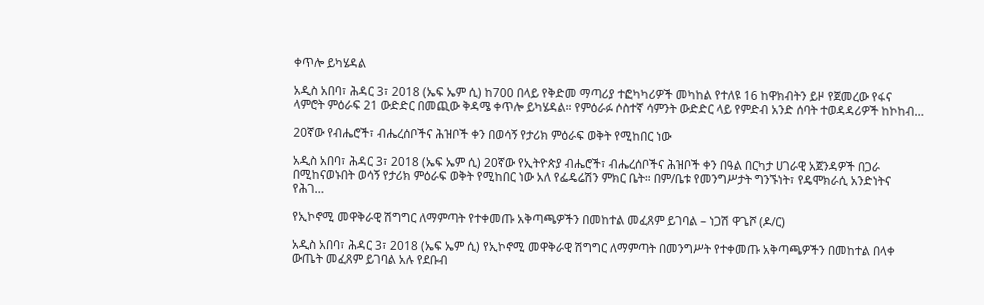ቀጥሎ ይካሄዳል

አዲስ አበባ፣ ሕዳር 3፣ 2018 (ኤፍ ኤም ሲ) ከ700 በላይ የቅድመ ማጣሪያ ተፎካካሪዎች መካከል የተለዩ 16 ከዋክብትን ይዞ የጀመረው የፋና ላምሮት ምዕራፍ 21 ውድድር በመጪው ቅዳሜ ቀጥሎ ይካሄዳል። የምዕራፉ ሶስተኛ ሳምንት ውድድር ላይ የምድብ አንድ ሰባት ተወዳዳሪዎች ከኮከብ…

20ኛው የብሔሮች፣ ብሔረሰቦችና ሕዝቦች ቀን በወሳኝ የታሪክ ምዕራፍ ወቅት የሚከበር ነው

አዲስ አበባ፣ ሕዳር 3፣ 2018 (ኤፍ ኤም ሲ) 20ኛው የኢትዮጵያ ብሔሮች፣ ብሔረሰቦችና ሕዝቦች ቀን በዓል በርካታ ሀገራዊ አጀንዳዎች በጋራ በሚከናወኑበት ወሳኝ የታሪክ ምዕራፍ ወቅት የሚከበር ነው አለ የፌዴሬሽን ምክር ቤት። በም/ቤቱ የመንግሥታት ግንኙነት፣ የዴሞክራሲ አንድነትና የሕገ…

የኢኮኖሚ መዋቅራዊ ሽግግር ለማምጣት የተቀመጡ አቅጣጫዎችን በመከተል መፈጸም ይገባል – ነጋሽ ዋጌሾ (ዶ/ር)

አዲስ አበባ፣ ሕዳር 3፣ 2018 (ኤፍ ኤም ሲ) የኢኮኖሚ መዋቅራዊ ሽግግር ለማምጣት በመንግሥት የተቀመጡ አቅጣጫዎችን በመከተል በላቀ ውጤት መፈጸም ይገባል አሉ የደቡብ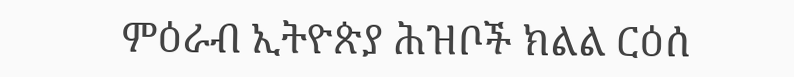ምዕራብ ኢትዮጵያ ሕዝቦች ክልል ርዕሰ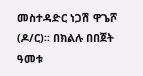መስተዳድር ነጋሽ ዋጌሾ (ዶ/ር)፡፡ በክልሉ በበጀት ዓመቱ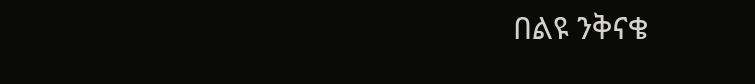በልዩ ንቅናቄ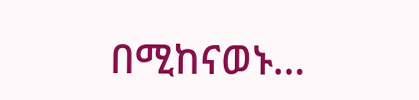በሚከናወኑ…